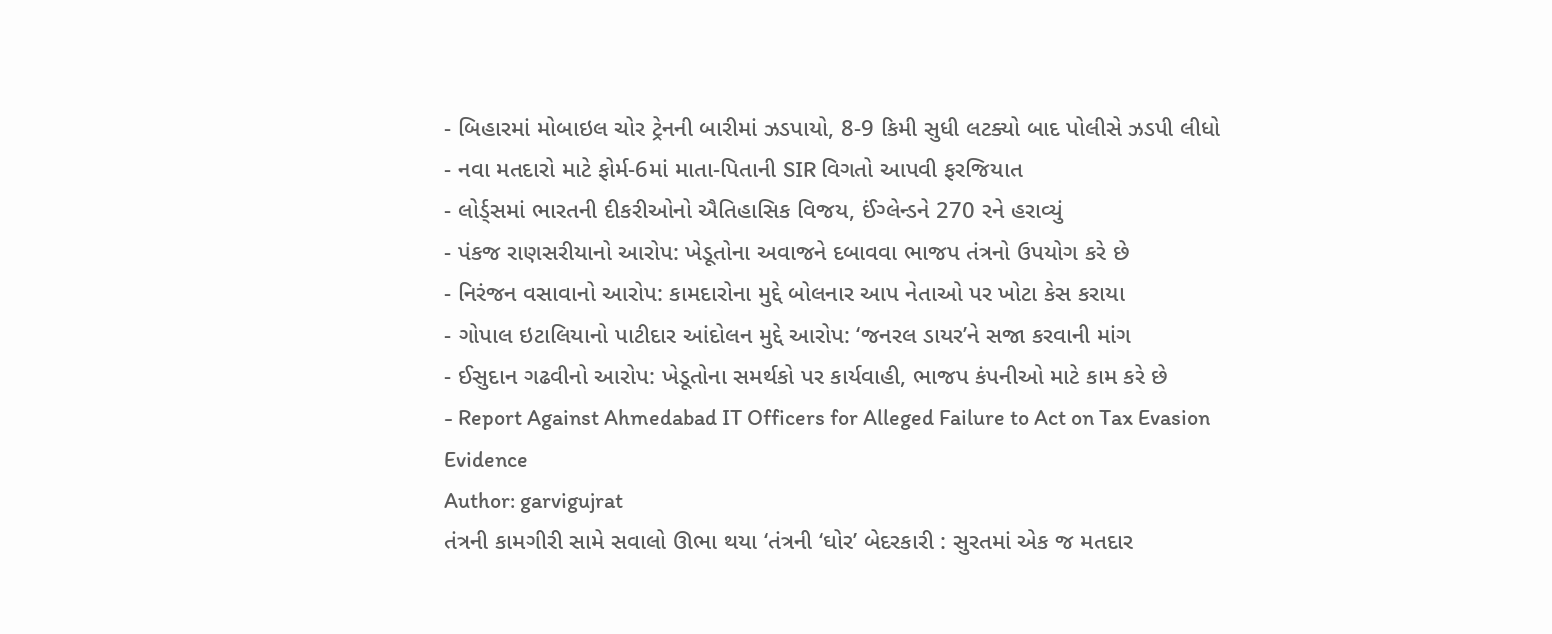- બિહારમાં મોબાઇલ ચોર ટ્રેનની બારીમાં ઝડપાયો, 8-9 કિમી સુધી લટક્યો બાદ પોલીસે ઝડપી લીધો
- નવા મતદારો માટે ફોર્મ-6માં માતા-પિતાની SIR વિગતો આપવી ફરજિયાત
- લોર્ડ્સમાં ભારતની દીકરીઓનો ઐતિહાસિક વિજય, ઈંગ્લેન્ડને 270 રને હરાવ્યું
- પંકજ રાણસરીયાનો આરોપ: ખેડૂતોના અવાજને દબાવવા ભાજપ તંત્રનો ઉપયોગ કરે છે
- નિરંજન વસાવાનો આરોપ: કામદારોના મુદ્દે બોલનાર આપ નેતાઓ પર ખોટા કેસ કરાયા
- ગોપાલ ઇટાલિયાનો પાટીદાર આંદોલન મુદ્દે આરોપ: ‘જનરલ ડાયર’ને સજા કરવાની માંગ
- ઈસુદાન ગઢવીનો આરોપ: ખેડૂતોના સમર્થકો પર કાર્યવાહી, ભાજપ કંપનીઓ માટે કામ કરે છે
- Report Against Ahmedabad IT Officers for Alleged Failure to Act on Tax Evasion Evidence
Author: garvigujrat
તંત્રની કામગીરી સામે સવાલો ઊભા થયા ‘તંત્રની ‘ઘોર’ બેદરકારી : સુરતમાં એક જ મતદાર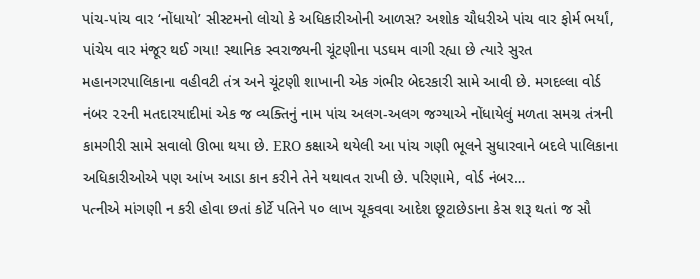પાંચ-પાંચ વાર ‘નોંધાયો’ સીસ્ટમનો લોચો કે અધિકારીઓની આળસ? અશોક ચૌધરીએ પાંચ વાર ફોર્મ ભર્યાં, પાંચેય વાર મંજૂર થઈ ગયા! સ્થાનિક સ્વરાજ્યની ચૂંટણીના પડઘમ વાગી રહ્યા છે ત્યારે સુરત મહાનગરપાલિકાના વહીવટી તંત્ર અને ચૂંટણી શાખાની એક ગંભીર બેદરકારી સામે આવી છે. મગદલ્લા વોર્ડ નંબર ૨૨ની મતદારયાદીમાં એક જ વ્યક્તિનું નામ પાંચ અલગ-અલગ જગ્યાએ નોંધાયેલું મળતા સમગ્ર તંત્રની કામગીરી સામે સવાલો ઊભા થયા છે. ERO કક્ષાએ થયેલી આ પાંચ ગણી ભૂલને સુધારવાને બદલે પાલિકાના અધિકારીઓએ પણ આંખ આડા કાન કરીને તેને યથાવત રાખી છે. પરિણામે, વોર્ડ નંબર…
પત્નીએ માંગણી ન કરી હોવા છતાં કોર્ટે પતિને ૫૦ લાખ ચૂકવવા આદેશ છૂટાછેડાના કેસ શરૂ થતાં જ સૌ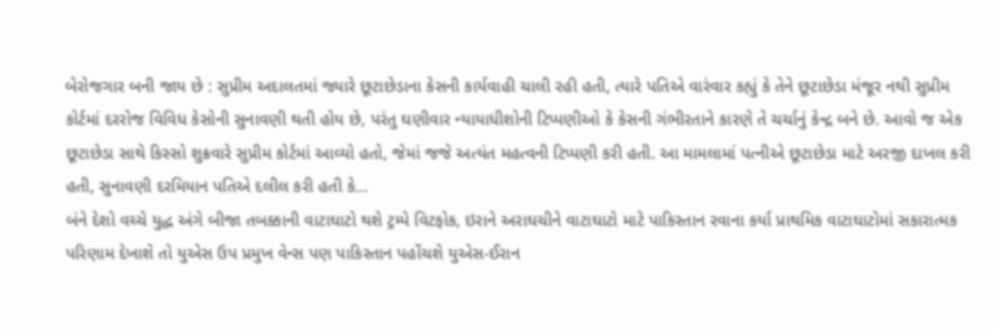બેરોજગાર બની જાય છે : સુપ્રીમ અદાલતમાં જ્યારે છૂટાછેડાના કેસની કાર્યવાહી ચાલી રહી હતી, ત્યારે પતિએ વારંવાર કહ્યું કે તેને છૂટાછેડા મંજૂર નથી સુપ્રીમ કોર્ટમાં દરરોજ વિવિધ કેસોની સુનાવણી થતી હોય છે, પરંતુ ઘણીવાર ન્યાયાધીશોની ટિપ્પણીઓ કે કેસની ગંભીરતાને કારણે તે ચર્ચાનું કેન્દ્ર બને છે. આવો જ એક છૂટાછેડા સાથે કિસ્સો શુક્રવારે સુપ્રીમ કોર્ટમાં આવ્યો હતો, જેમાં જજે અત્યંત મહત્વની ટિપ્પણી કરી હતી. આ મામલામાં પત્નીએ છૂટાછેડા માટે અરજી દાખલ કરી હતી, સુનાવણી દરમિયાન પતિએ દલીલ કરી હતી કે…
બંને દેશો વચ્ચે યુદ્ધ અંગે બીજા તબક્કાની વાટાઘાટો થશે ટ્રમ્પે વિટફોક, ઇરાને અરાઘચીને વાટાઘાટો માટે પાકિસ્તાન રવાના કર્યા પ્રાથમિક વાટાઘાટોમાં સકારાત્મક પરિણામ દેખાશે તો યુએસ ઉપ પ્રમુખ વેન્સ પણ પાકિસ્તાન પહોંચશે યુએસ-ઈરાન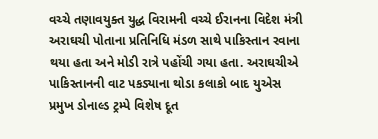વચ્ચે તણાવયુક્ત યુદ્ધ વિરામની વચ્ચે ઈરાનના વિદેશ મંત્રી અરાઘચી પોતાના પ્રતિનિધિ મંડળ સાથે પાકિસ્તાન રવાના થયા હતા અને મોડી રાત્રે પહોંચી ગયા હતા. અરાઘચીએ પાકિસ્તાનની વાટ પકડ્યાના થોડા કલાકો બાદ યુએસ પ્રમુખ ડોનાલ્ડ ટ્રમ્પે વિશેષ દૂત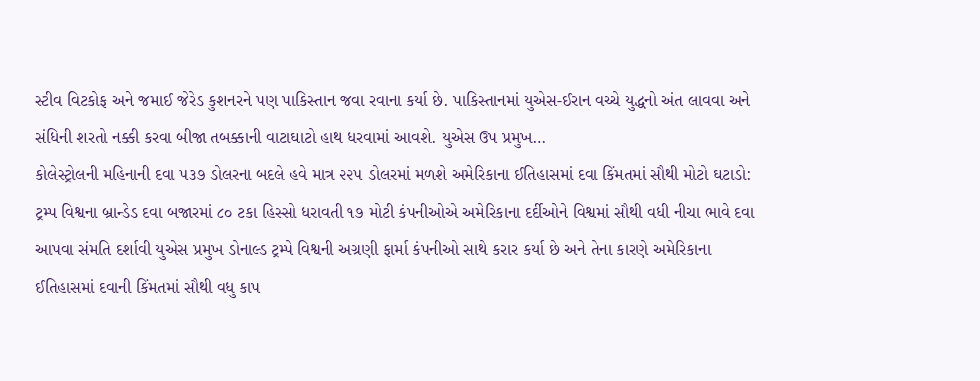સ્ટીવ વિટકોફ અને જમાઈ જેરેડ કુશનરને પણ પાકિસ્તાન જવા રવાના કર્યા છે. પાકિસ્તાનમાં યુએસ-ઈરાન વચ્ચે યુદ્ધનો અંત લાવવા અને સંધિની શરતો નક્કી કરવા બીજા તબક્કાની વાટાઘાટો હાથ ધરવામાં આવશે. યુએસ ઉપ પ્રમુખ…
કોલેસ્ટ્રોલની મહિનાની દવા ૫૩૭ ડોલરના બદલે હવે માત્ર ૨૨૫ ડોલરમાં મળશે અમેરિકાના ઈતિહાસમાં દવા કિંમતમાં સૌથી મોટો ઘટાડો: ટ્રમ્પ વિશ્વના બ્રાન્ડેડ દવા બજારમાં ૮૦ ટકા હિસ્સો ધરાવતી ૧૭ મોટી કંપનીઓએ અમેરિકાના દર્દીઓને વિશ્વમાં સૌથી વધી નીચા ભાવે દવા આપવા સંમતિ દર્શાવી યુએસ પ્રમુખ ડોનાલ્ડ ટ્રમ્પે વિશ્વની અગ્રણી ફાર્મા કંપનીઓ સાથે કરાર કર્યા છે અને તેના કારણે અમેરિકાના ઈતિહાસમાં દવાની કિંમતમાં સૌથી વધુ કાપ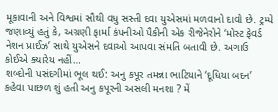મૂકાવાની અને વિશ્વમાં સૌથી વધુ સસ્તી દવા યુએસમાં મળવાનો દાવો છે. ટ્રમ્પે જણાવ્યું હતું કે, અગ્રણી ફાર્મા કંપનીઓ પૈકીની એક રીજેનેરોને ‘મોસ્ટ ફેવર્ડ નેશન પ્રાઈઝ’ સાથે યુએસને દવાઓ આપવા સંમતિ બતાવી છે. અગાઉ કોઈએ ક્યારેય નહીં…
શબ્દોની પસંદગીમાં ભૂલ થઈ: અનુ કપૂર તમન્ના ભાટિયાને ‘દૂધિયા બદન’ કહેવા પાછળ શું હતી અનુ કપૂરની અસલી મનશા ? મેં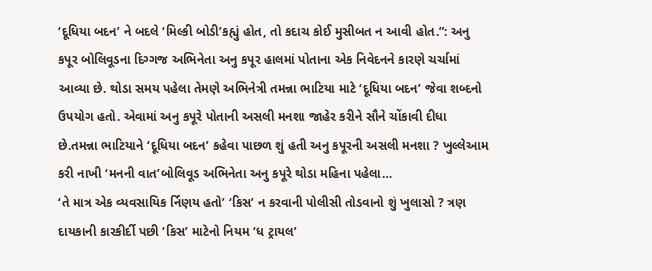‘દૂધિયા બદન’ ને બદલે ‘મિલ્કી બોડી’કહ્યું હોત, તો કદાચ કોઈ મુસીબત ન આવી હોત.”: અનુ કપૂર બોલિવૂડના દિગ્ગજ અભિનેતા અનુ કપૂર હાલમાં પોતાના એક નિવેદનને કારણે ચર્ચામાં આવ્યા છે. થોડા સમય પહેલા તેમણે અભિનેત્રી તમન્ના ભાટિયા માટે ‘દૂધિયા બદન’ જેવા શબ્દનો ઉપયોગ હતો. એવામાં અનુ કપૂરે પોતાની અસલી મનશા જાહેર કરીને સૌને ચોંકાવી દીધા છે.તમન્ના ભાટિયાને ‘દૂધિયા બદન’ કહેવા પાછળ શું હતી અનુ કપૂરની અસલી મનશા ? ખુલ્લેઆમ કરી નાખી ‘મનની વાત’બોલિવૂડ અભિનેતા અનુ કપૂરે થોડા મહિના પહેલા…
‘તે માત્ર એક વ્યવસાયિક ર્નિણય હતો’ ‘કિસ’ ન કરવાની પોલીસી તોડવાનો શું ખુલાસો ? ત્રણ દાયકાની કારકીર્દી પછી ‘કિસ’ માટેનો નિયમ ‘ધ ટ્રાયલ’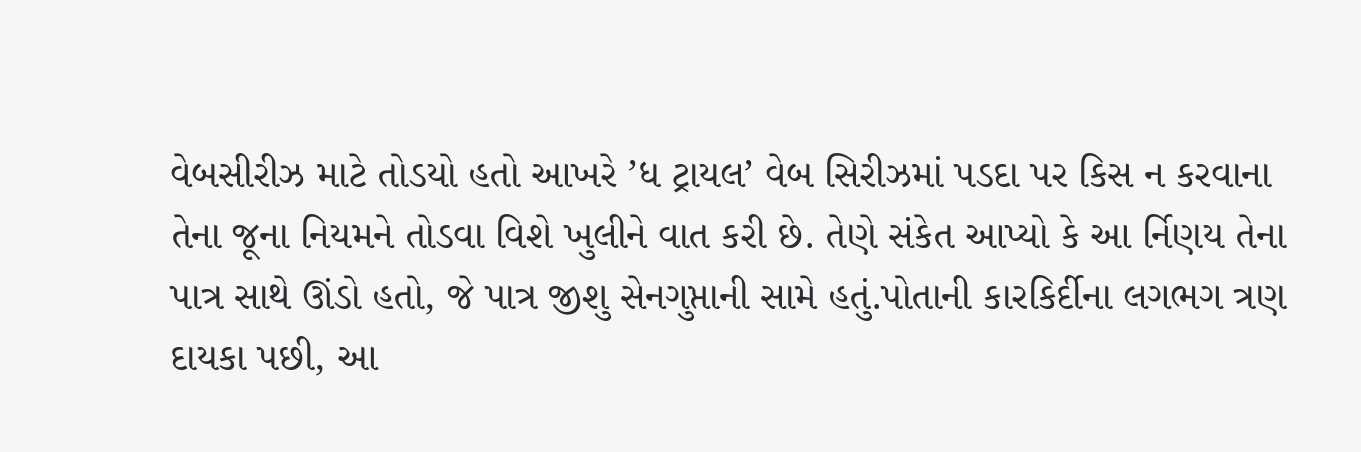વેબસીરીઝ માટે તોડયો હતો આખરે ’ધ ટ્રાયલ’ વેબ સિરીઝમાં પડદા પર કિસ ન કરવાના તેના જૂના નિયમને તોડવા વિશે ખુલીને વાત કરી છે. તેણે સંકેત આપ્યો કે આ ર્નિણય તેના પાત્ર સાથે ઊંડો હતો, જે પાત્ર જીશુ સેનગુપ્તાની સામે હતું.પોતાની કારકિર્દીના લગભગ ત્રણ દાયકા પછી, આ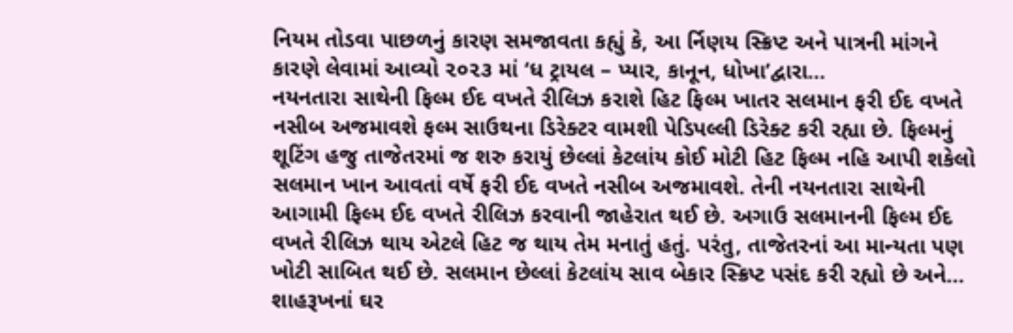નિયમ તોડવા પાછળનું કારણ સમજાવતા કહ્યું કે, આ ર્નિણય સ્ક્રિપ્ટ અને પાત્રની માંગને કારણે લેવામાં આવ્યો ૨૦૨૩ માં ‘ધ ટ્રાયલ – પ્યાર, કાનૂન, ધોખા’દ્વારા…
નયનતારા સાથેની ફિલ્મ ઈદ વખતે રીલિઝ કરાશે હિટ ફિલ્મ ખાતર સલમાન ફરી ઈદ વખતે નસીબ અજમાવશે ફલ્મ સાઉથના ડિરેક્ટર વામશી પેડિપલ્લી ડિરેક્ટ કરી રહ્યા છે. ફિલ્મનું શૂટિંગ હજુ તાજેતરમાં જ શરુ કરાયું છેલ્લાં કેટલાંય કોઈ મોટી હિટ ફિલ્મ નહિ આપી શકેલો સલમાન ખાન આવતાં વર્ષે ફરી ઈદ વખતે નસીબ અજમાવશે. તેની નયનતારા સાથેની આગામી ફિલ્મ ઈદ વખતે રીલિઝ કરવાની જાહેરાત થઈ છે. અગાઉ સલમાનની ફિલ્મ ઈદ વખતે રીલિઝ થાય એટલે હિટ જ થાય તેમ મનાતું હતું. પરંતુ, તાજેતરનાં આ માન્યતા પણ ખોટી સાબિત થઈ છે. સલમાન છેલ્લાં કેટલાંય સાવ બેકાર સ્ક્રિપ્ટ પસંદ કરી રહ્યો છે અને…
શાહરૂખનાં ઘર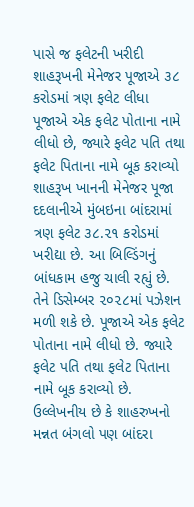પાસે જ ફલેટની ખરીદી શાહરૂખની મેનેજર પૂજાએ ૩૮ કરોડમાં ત્રણ ફલેટ લીધા પૂજાએ એક ફલેટ પોતાના નામે લીધો છે, જ્યારે ફલેટ પતિ તથા ફલેટ પિતાના નામે બૂક કરાવ્યો શાહરૂખ ખાનની મેનેજર પૂજા દદલાનીએ મુંબઇના બાંદરામાં ત્રણ ફલેટ ૩૮.૨૧ કરોડમાં ખરીદ્યા છે. આ બિલ્ડિંગનું બાંધકામ હજુ ચાલી રહ્યું છે. તેને ડિસેમ્બર ૨૦૨૮માં પઝેશન મળી શકે છે. પૂજાએ એક ફલેટ પોતાના નામે લીધો છે. જ્યારે ફલેટ પતિ તથા ફલેટ પિતાના નામે બૂક કરાવ્યો છે. ઉલ્લેખનીય છે કે શાહરુખનો મન્નત બંગલો પણ બાંદરા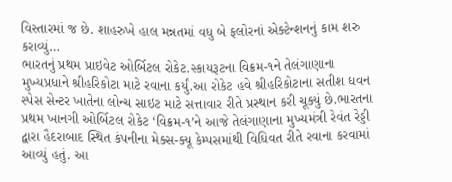વિસ્તારમાં જ છે. શાહરુખે હાલ મન્નતમાં વધુ બે ફલોરનાં એક્ટેન્શનનું કામ શરુ કરાવ્યું…
ભારતનું પ્રથમ પ્રાઇવેટ ઓર્બિટલ રોકેટ.સ્કાયરૂટના વિક્રમ-૧ને તેલંગાણાના મુખ્યપ્રધાને શ્રીહરિકોટા માટે રવાના કર્યું.આ રોકેટ હવે શ્રીહરિકોટાના સતીશ ધવન સ્પેસ સેન્ટર ખાતેના લોન્ચ સાઇટ માટે સત્તાવાર રીતે પ્રસ્થાન કરી ચૂક્યું છે.ભારતના પ્રથમ ખાનગી ઓર્બિટલ રોકેટ ‘વિક્રમ-૧’ને આજે તેલંગાણાના મુખ્યમંત્રી રેવંત રેડ્ડી દ્વારા હૈદરાબાદ સ્થિત કંપનીના મેક્સ-ક્યૂ કેમ્પસમાંથી વિધિવત રીતે રવાના કરવામાં આવ્યું હતું. આ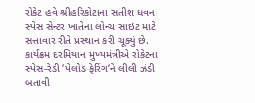રોકેટ હવે શ્રીહરિકોટાના સતીશ ધવન સ્પેસ સેન્ટર ખાતેના લોન્ચ સાઇટ માટે સત્તાવાર રીતે પ્રસ્થાન કરી ચૂક્યું છે. કાર્યક્રમ દરમિયાન મુખ્યમંત્રીએ રોકેટના સ્પેસ-રેડી ‘પેલોડ ફેરિંગ‘ને લીલી ઝંડી બતાવી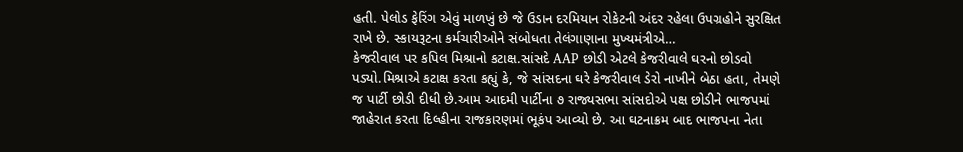હતી. પેલોડ ફેરિંગ એવું માળખું છે જે ઉડાન દરમિયાન રોકેટની અંદર રહેલા ઉપગ્રહોને સુરક્ષિત રાખે છે. સ્કાયરૂટના કર્મચારીઓને સંબોધતા તેલંગાણાના મુખ્યમંત્રીએ…
કેજરીવાલ પર કપિલ મિશ્રાનો કટાક્ષ.સાંસદે AAP છોડી એટલે કેજરીવાલે ઘરનો છોડવો પડ્યો.મિશ્રાએ કટાક્ષ કરતા કહ્યું કે, જે સાંસદના ઘરે કેજરીવાલ ડેરો નાખીને બેઠા હતા, તેમણે જ પાર્ટી છોડી દીધી છે.આમ આદમી પાર્ટીના ૭ રાજ્યસભા સાંસદોએ પક્ષ છોડીને ભાજપમાં જાહેરાત કરતા દિલ્હીના રાજકારણમાં ભૂકંપ આવ્યો છે. આ ઘટનાક્રમ બાદ ભાજપના નેતા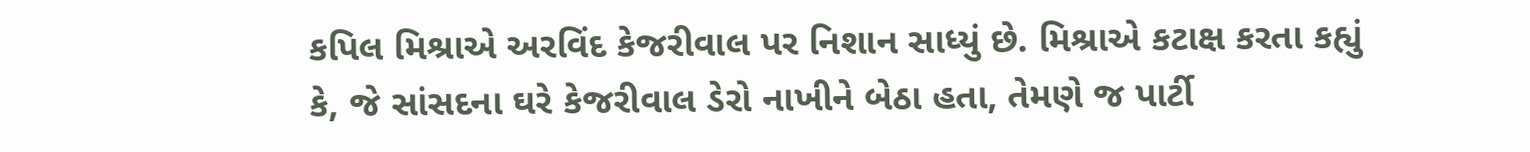કપિલ મિશ્રાએ અરવિંદ કેજરીવાલ પર નિશાન સાધ્યું છે. મિશ્રાએ કટાક્ષ કરતા કહ્યું કે, જે સાંસદના ઘરે કેજરીવાલ ડેરો નાખીને બેઠા હતા, તેમણે જ પાર્ટી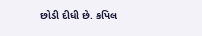છોડી દીધી છે. કપિલ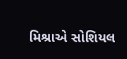મિશ્રાએ સોશિયલ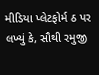મીડિયા પ્લેટફોર્મ ઠ પર લખ્યું કે, સૌથી રમુજી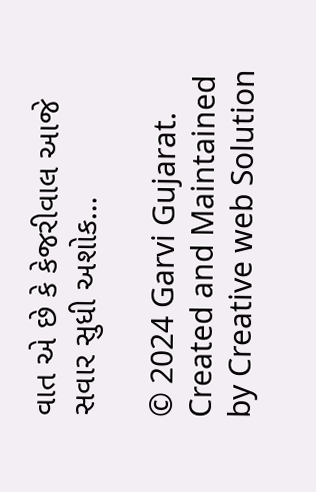વાત એ છે કે કેજરીવાલ આજે સવાર સુધી અશોક…

© 2024 Garvi Gujarat. Created and Maintained by Creative web Solution